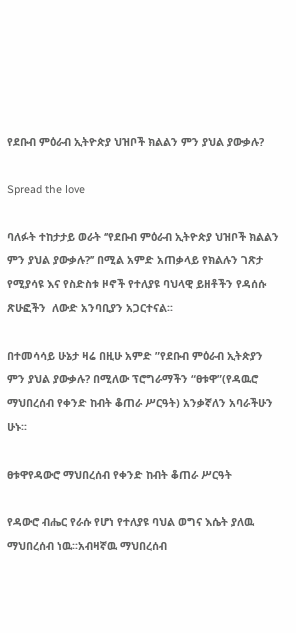የደቡብ ምዕራብ ኢትዮጵያ ህዝቦች ክልልን ምን ያህል ያውቃሉ?

Spread the love

ባለፉት ተከታታይ ወራት ‘’የደቡብ ምዕራብ ኢትዮጵያ ህዝቦች ክልልን ምን ያህል ያውቃሉ?’’ በሚል አምድ አጠቃላይ የክልሉን ገጽታ የሚያሳዩ እና የስድስቱ ዞኖች የተለያዩ ባህላዊ ይዘቶችን የዳሰሱ ጽሁፎችን  ለውድ አንባቢያን አጋርተናል፡፡

በተመሳሳይ ሁኔታ ዛሬ በዚሁ አምድ ”የደቡብ ምዕራብ ኢትጵያን ምን ያህል ያውቃሉ? በሚለው ፕሮግራማችን “ፀቱዋ”(የዳዉሮ ማህበረሰብ የቀንድ ከብት ቆጠራ ሥርዓት) አንቃኛለን አባራችሁን ሁኑ፡፡

ፀቱዋየዳውሮ ማህበረሰብ የቀንድ ከብት ቆጠራ ሥርዓት

የዳውሮ ብሔር የራሱ የሆነ የተለያዩ ባህል ወግና እሴት ያለዉ ማህበረሰብ ነዉ፡፡አብዛኛዉ ማህበረሰብ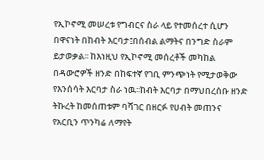የኢኮኖሚ መሠረቱ የግብርና ስራ ላይ የተመሰረተ ሲሆን በዋናነት በከብት እርባታ፤በሰብል ልማትና በንግድ ስራም ይታወቃል፡፡ ከእነዚህ የኢኮኖሚ መሰረቶች መካከል በዳውሮዎች ዘንድ በከፍተኛ የገቢ ምንጭነት የሚታወቅው የእንሰሳት እርባታ ስራ ነዉ፡፡ከብት እርባታ በማህበረሰቡ ዘንድ ትኩረት ከመሰጠቱም ባሻገር በዘርፉ የሀብት መጠንና የአርቢን ጥንካሬ ለማየት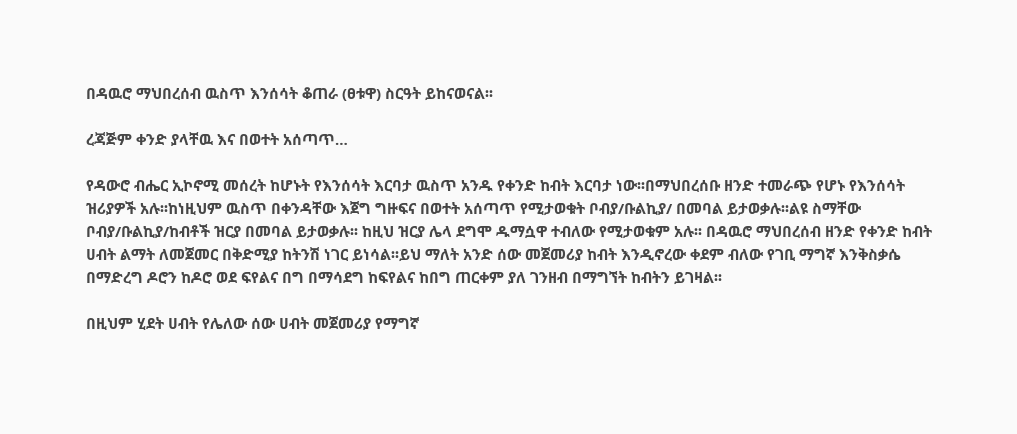በዳዉሮ ማህበረሰብ ዉስጥ እንሰሳት ቆጠራ (ፀቱዋ) ስርዓት ይከናወናል፡፡

ረጃጅም ቀንድ ያላቸዉ እና በወተት አሰጣጥ…

የዳውሮ ብሔር ኢኮኖሚ መሰረት ከሆኑት የእንሰሳት እርባታ ዉስጥ አንዱ የቀንድ ከብት እርባታ ነው፡፡በማህበረሰቡ ዘንድ ተመራጭ የሆኑ የእንሰሳት ዝሪያዎች አሉ፡፡ከነዚህም ዉስጥ በቀንዳቸው እጀግ ግዙፍና በወተት አሰጣጥ የሚታወቁት ቦብያ/ቡልኪያ/ በመባል ይታወቃሉ፡፡ልዩ ስማቸው ቦብያ/ቡልኪያ/ከብቶች ዝርያ በመባል ይታወቃሉ፡፡ ከዚህ ዝርያ ሌላ ደግሞ ዱማሷዋ ተብለው የሚታወቁም አሉ፡፡ በዳዉሮ ማህበረሰብ ዘንድ የቀንድ ከብት ሀብት ልማት ለመጀመር በቅድሚያ ከትንሽ ነገር ይነሳል፡፡ይህ ማለት አንድ ሰው መጀመሪያ ከብት እንዲኖረው ቀደም ብለው የገቢ ማግኛ እንቅስቃሴ በማድረግ ዶሮን ከዶሮ ወደ ፍየልና በግ በማሳደግ ከፍየልና ከበግ ጠርቀም ያለ ገንዘብ በማግኘት ከብትን ይገዛል፡፡

በዚህም ሂደት ሀብት የሌለው ሰው ሀብት መጀመሪያ የማግኛ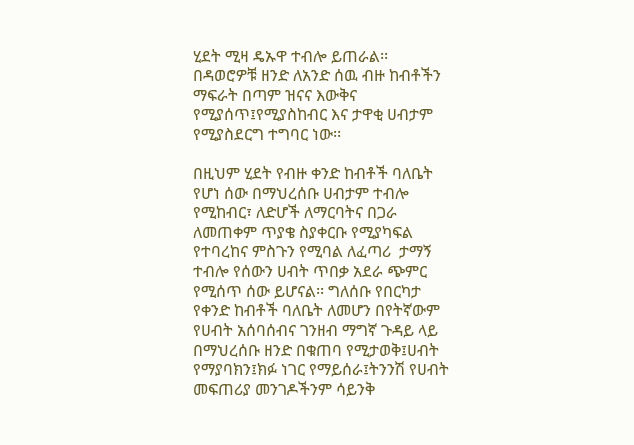ሂደት ሚዛ ዴኡዋ ተብሎ ይጠራል፡፡ በዳወሮዎቹ ዘንድ ለአንድ ሰዉ ብዙ ከብቶችን ማፍራት በጣም ዝናና እውቅና የሚያሰጥ፤የሚያስከብር እና ታዋቂ ሀብታም የሚያስደርግ ተግባር ነው፡፡

በዚህም ሂደት የብዙ ቀንድ ከብቶች ባለቤት የሆነ ሰው በማህረሰቡ ሀብታም ተብሎ የሚከብር፣ ለድሆች ለማርባትና በጋራ ለመጠቀም ጥያቄ ስያቀርቡ የሚያካፍል የተባረከና ምስጉን የሚባል ለፈጣሪ  ታማኝ ተብሎ የሰውን ሀብት ጥበቃ አደራ ጭምር የሚሰጥ ሰው ይሆናል፡፡ ግለሰቡ የበርካታ የቀንድ ከብቶች ባለቤት ለመሆን በየትኛውም የሀብት አሰባሰብና ገንዘብ ማግኛ ጉዳይ ላይ በማህረሰቡ ዘንድ በቁጠባ የሚታወቅ፤ሀብት የማያባክን፤ክፉ ነገር የማይሰራ፤ትንንሽ የሀብት መፍጠሪያ መንገዶችንም ሳይንቅ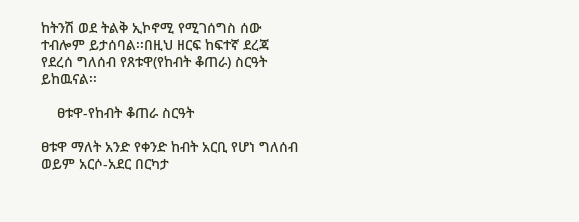ከትንሽ ወደ ትልቅ ኢኮኖሚ የሚገሰግስ ሰው ተብሎም ይታሰባል፡፡በዚህ ዘርፍ ከፍተኛ ደረጃ የደረሰ ግለሰብ የጸቱዋ(የከብት ቆጠራ) ስርዓት ይከዉናል፡፡

    ፀቱዋ-የከብት ቆጠራ ስርዓት

ፀቱዋ ማለት አንድ የቀንድ ከብት አርቢ የሆነ ግለሰብ ወይም አርሶ-አደር በርካታ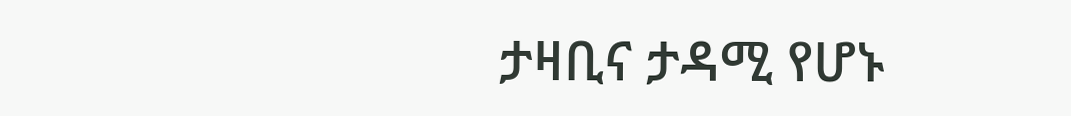ታዛቢና ታዳሚ የሆኑ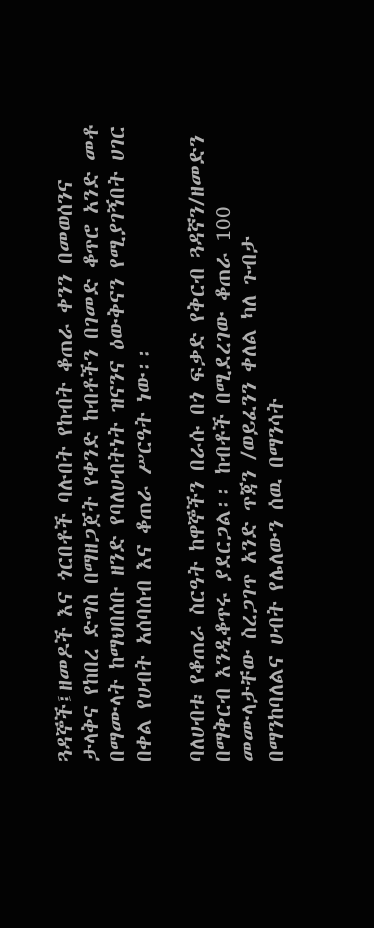ጓዳኞች፤ዘመዶች እና ጎርበቶች ባሉበት የከብት ቆጠራ ቀንን በመወሰንና ታላቅና የከበረ ድግስ በማዘጋጀት የቀንድ ከብቶችን በገመድ ቆጥሮ አንድ መቶ በማሙላት ከማህበሰቡ ዘንድ የባለሀብትነት ዝናንና ዕውቅናን የሚያገኝበት ሀገር በቀል የሀብት አሰባሰብ እና ቆጠራ ሥርዓት ነው፡፡

ባለሀብቱ የቆጠራ ስርዓት ከዋኞችን በራሱ በጎ ፍቃድ የቅርብ ጓዳኛን/ዘመድን በማቅርብ እንዲቆጥሩ ያደርጋል፡፡ ከብቶች በሚደረገው ቆጠራ 100 መሙላታቸው ስረጋገጥ አንድ ጥጃን /ወይፈንን ቀለል ካለ ጉብታ በማንከባለልና ሀብት የሌለውን ሰዉ በማንሳት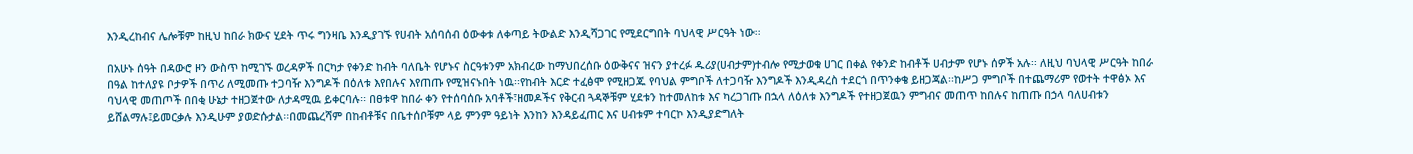እንዲረከብና ሌሎቹም ከዚህ ከበራ ክውና ሂደት ጥሩ ግንዛቤ እንዲያገኙ የሀብት አሰባሰብ ዕውቀቱ ለቀጣይ ትውልድ እንዲሻጋገር የሚደርግበት ባህላዊ ሥርዓት ነው፡፡

በአሁኑ ሰዓት በዳውሮ ዞን ውስጥ ከሚገኙ ወረዳዎች በርካታ የቀንድ ከብት ባለቤት የሆኑና ስርዓቱንም አክብረው ከማህበረሰቡ ዕውቅናና ዝናን ያተረፉ ዱሪያ(ሀብታም)ተብሎ የሚታወቁ ሀገር በቀል የቀንድ ከብቶች ሀብታም የሆኑ ሰዎች አሉ፡፡ ለዚህ ባህላዊ ሥርዓት ከበራ በዓል ከተለያዩ ቦታዎች በጥሪ ለሚመጡ ተጋባዥ እንግዶች በዕለቱ እየበሉና እየጠጡ የሚዝናኑበት ነዉ፡፡የከብት እርድ ተፈፅሞ የሚዘጋጁ የባህል ምግቦች ለተጋባዥ እንግዶች እንዲዳረስ ተደርጎ በጥንቀቄ ይዘጋጃል፡፡ከሥጋ ምግቦች በተጨማሪም የወተት ተዋፅኦ እና ባህላዊ መጠጦች በበቂ ሁኔታ ተዘጋጀተው ለታዳሚዉ ይቀርባሉ፡፡ በፀቱዋ ከበራ ቀን የተሰባሰቡ አባቶች፣ዘመዶችና የቅርብ ጓዳኞቹም ሂደቱን ከተመለከቱ እና ካረጋገጡ በኋላ ለዕለቱ እንግዶች የተዘጋጀዉን ምግብና መጠጥ ከበሉና ከጠጡ በኃላ ባለሀብቱን ይሸልማሉ፤ይመርቃሉ እንዲሁም ያወድሱታል፡፡በመጨረሻም በከብቶቹና በቤተሰቦቹም ላይ ምንም ዓይነት እንከን እንዳይፈጠር እና ሀብቱም ተባርኮ እንዲያድግለት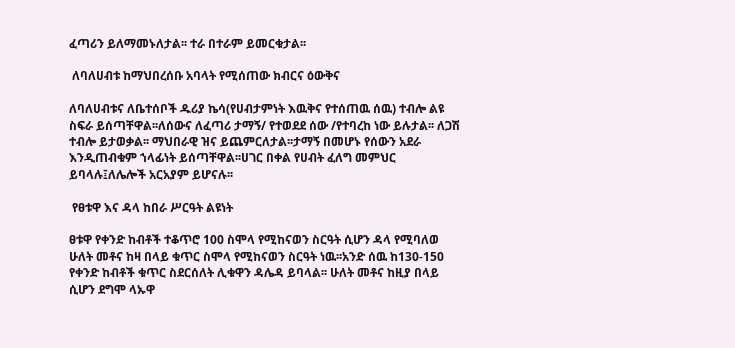ፈጣሪን ይለማመኑለታል፡፡ ተራ በተራም ይመርቁታል፡፡

 ለባለሀብቱ ከማህበረሰቡ አባላት የሚሰጠው ክብርና ዕውቅና

ለባለሀብቱና ለቤተሰቦች ዱሪያ ኬሳ(የሀብታምነት እዉቅና የተሰጠዉ ሰዉ) ተብሎ ልዩ ስፍራ ይሰጣቸዋል፡፡ለሰውና ለፈጣሪ ታማኝ/ የተወደደ ሰው /የተባረከ ነው ይሉታል፡፡ ለጋሽ ተብሎ ይታወቃል፡፡ ማህበራዊ ዝና ይጨምርለታል፡፡ታማኝ በመሆኑ የሰውን አደራ እንዲጠብቁም ኀላፊነት ይሰጣቸዋል፡፡ሀገር በቀል የሀብት ፈለግ መምህር ይባላሉ፤ለሌሎች አርአያም ይሆናሉ፡፡

 የፀቱዋ እና ዳላ ከበራ ሥርዓት ልዩነት

ፀቱዋ የቀንድ ከብቶች ተቆጥሮ 100 ስሞላ የሚከናወን ስርዓት ሲሆን ዳላ የሚባለወ ሁለት መቶና ከዛ በላይ ቁጥር ስሞላ የሚከናወን ስርዓት ነዉ፡፡አንድ ሰዉ ከ130-150 የቀንድ ከብቶች ቁጥር ስደርሰለት ሊቁዋን ዳሌዳ ይባላል፡፡ ሁለት መቶና ከዚያ በላይ ሲሆን ደግሞ ላኡዋ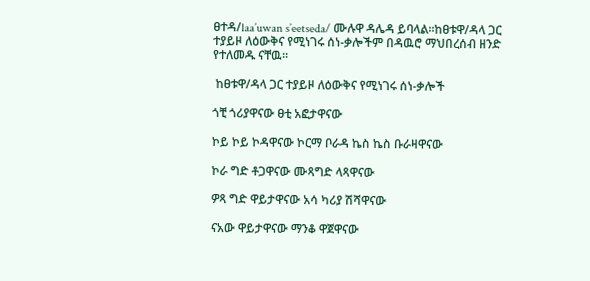ፀተዳ/laa’uwan s’eetseda/ ሙሉዋ ዳሌዳ ይባላል፡፡ከፀቱዋ/ዳላ ጋር ተያይዞ ለዕውቅና የሚነገሩ ሰነ-ቃሎችም በዳዉሮ ማህበረሰብ ዘንድ የተለመዱ ናቸዉ፡፡

 ከፀቱዋ/ዳላ ጋር ተያይዞ ለዕውቅና የሚነገሩ ሰነ-ቃሎች

ጎቺ ጎሪያዋናው ፀቲ አፎታዋናው

ኮይ ኮይ ኮዳዋናው ኮርማ ቦራዳ ኬስ ኬስ ቡራዛዋናው

ኮራ ግድ ቶጋዋናው ሙጻግድ ላጻዋናው

ዎጻ ግድ ዋይታዋናው አሳ ካሪያ ሽሻዋናው

ናአው ዋይታዋናው ማንቆ ዋጀዋናው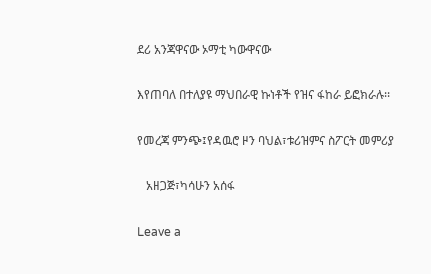ደሪ አንጃዋናው ኦማቲ ካውዋናው

እየጠባለ በተለያዩ ማህበራዊ ኩነቶች የዝና ፋከራ ይፎክራሉ፡፡

የመረጃ ምንጭ፤የዳዉሮ ዞን ባህል፣ቱሪዝምና ስፖርት መምሪያ

   አዘጋጅ፣ካሳሁን አሰፋ

Leave a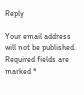Reply

Your email address will not be published. Required fields are marked *